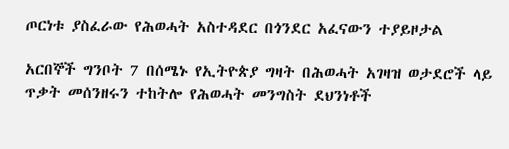ጦርነቱ ያስፈራው የሕወሓት አስተዳደር በጎንደር አፈናውን ተያይዞታል

አርበኞች ግንቦት 7 በሰሜኑ የኢትዮጵያ ግዛት በሕወሓት አገዛዝ ወታደሮች ላይ ጥቃት መሰንዘሩን ተከትሎ የሕወሓት መንግስት ደህንነቶች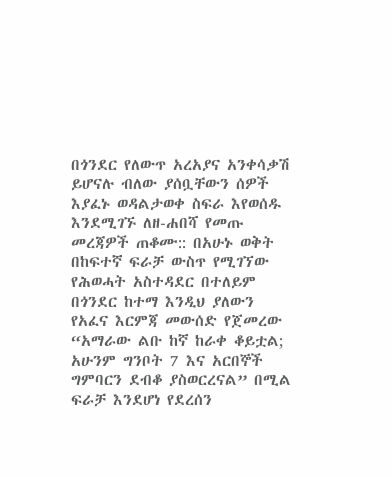በጎንደር የለውጥ አረአያና አንቀሳቃሽ ይሆናሉ ብለው ያሰቧቸውን ሰዎች እያፈኑ ወዳልታወቀ ስፍራ እየወሰዱ እንደሚገኙ ለዘ-ሐበሻ የመጡ መረጃዎች ጠቆሙ:: በአሁኑ ወቅት በከፍተኛ ፍራቻ ውስጥ የሚገኘው የሕወሓት አስተዳደር በተለይም በጎንደር ከተማ እንዲህ ያለውን የአፈና እርምጃ መውሰድ የጀመረው “አማራው ልቡ ከኛ ከራቀ ቆይቷል; አሁንም ግንቦት 7 እና አርበኞች ግምባርን ደብቆ ያስወርረናል” በሚል ፍራቻ እንደሆነ የደረሰን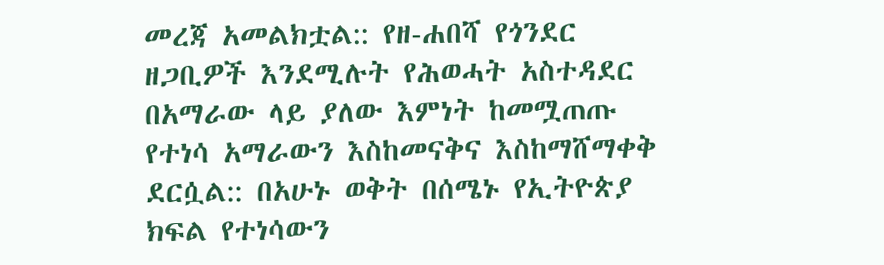መረጃ አመልክቷል:: የዘ-ሐበሻ የጎንደር ዘጋቢዎች እንደሚሉት የሕወሓት አስተዳደር በአማራው ላይ ያለው እምነት ከመሟጠጡ የተነሳ አማራውን እስከመናቅና እስከማሸማቀቅ ደርሷል:: በአሁኑ ወቅት በሰሜኑ የኢትዮጵያ ክፍል የተነሳውን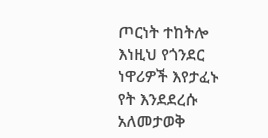ጦርነት ተከትሎ እነዚህ የጎንደር ነዋሪዎች እየታፈኑ የት እንደደረሱ አለመታወቅ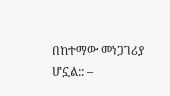በከተማው መነጋገሪያ ሆኗል:: –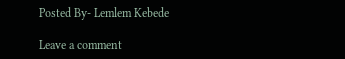Posted By- Lemlem Kebede

Leave a comment